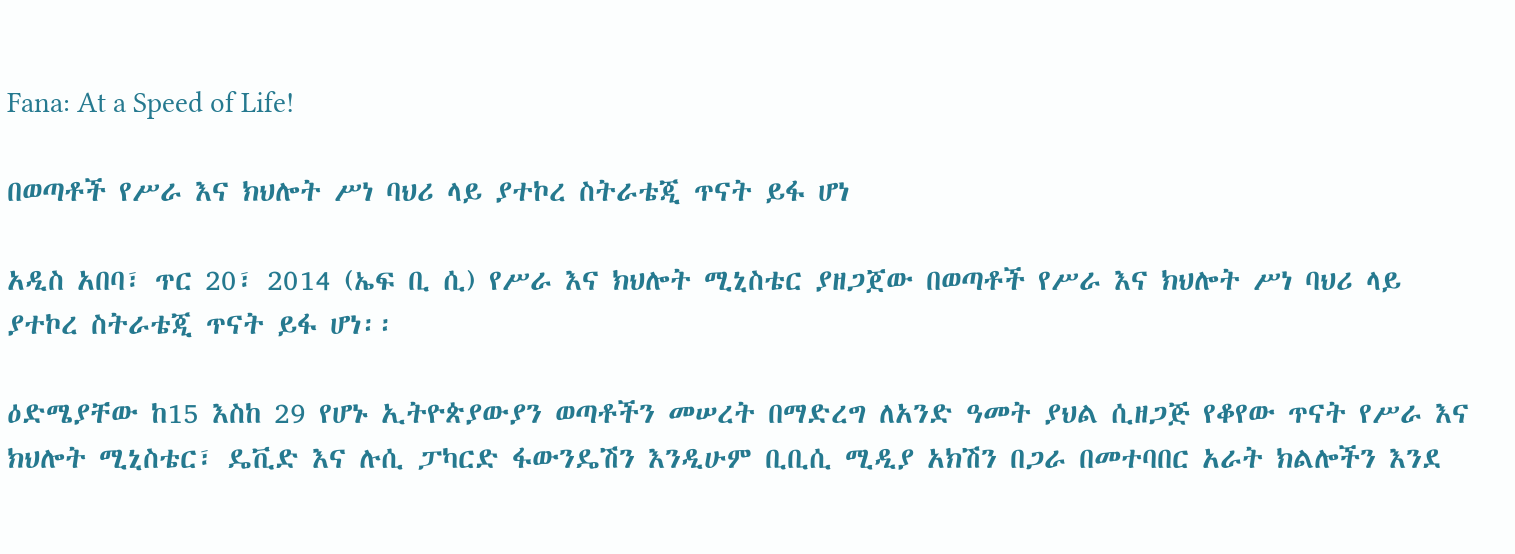Fana: At a Speed of Life!

በወጣቶች የሥራ እና ክህሎት ሥነ ባህሪ ላይ ያተኮረ ስትራቴጂ ጥናት ይፋ ሆነ

አዲስ አበባ፣ ጥር 20፣ 2014 (ኤፍ ቢ ሲ) የሥራ እና ክህሎት ሚኒስቴር ያዘጋጀው በወጣቶች የሥራ እና ክህሎት ሥነ ባህሪ ላይ ያተኮረ ስትራቴጂ ጥናት ይፋ ሆነ፡፡

ዕድሜያቸው ከ15 እስከ 29 የሆኑ ኢትዮጵያውያን ወጣቶችን መሠረት በማድረግ ለአንድ ዓመት ያህል ሲዘጋጅ የቆየው ጥናት የሥራ እና ክህሎት ሚኒስቴር፣ ዴቪድ እና ሉሲ ፓካርድ ፋውንዴሽን እንዲሁም ቢቢሲ ሚዲያ አክሽን በጋራ በመተባበር አራት ክልሎችን እንደ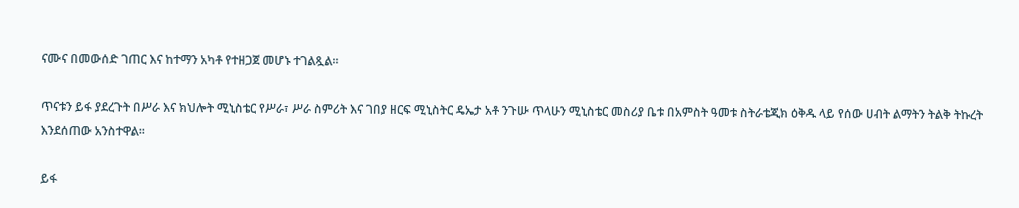ናሙና በመውሰድ ገጠር እና ከተማን አካቶ የተዘጋጀ መሆኑ ተገልጿል፡፡

ጥናቱን ይፋ ያደረጉት በሥራ እና ክህሎት ሚኒስቴር የሥራ፣ ሥራ ስምሪት እና ገበያ ዘርፍ ሚኒስትር ዴኤታ አቶ ንጉሡ ጥላሁን ሚኒስቴር መስሪያ ቤቱ በአምስት ዓመቱ ስትራቴጂክ ዕቅዱ ላይ የሰው ሀብት ልማትን ትልቅ ትኩረት እንደሰጠው አንስተዋል፡፡

ይፋ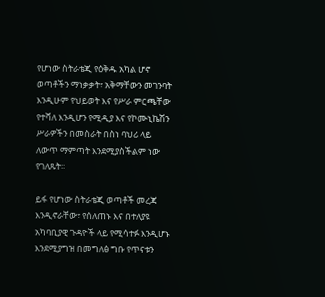የሆነው ስትራቴጂ የዕቅዱ አካል ሆኖ ወጣቶችን ማነቃቃት፣ አቅማቸውን መገንባት እንዲሁም የህይወት እና የሥራ ምርጫቸው የተሻለ እንዲሆን የሚዲያ እና የኮሙኒኬሽን ሥራዎችን በመስራት በስነ ባህሪ ላይ ለውጥ ማምጣት እንደሚያስችልም ነው የገለጹት፡፡

ይፋ የሆነው ስትራቴጂ ወጣቶች መረጃ እንዲኖራቸው፣ የሰለጠኑ እና በተለያዩ አካባቢያዊ ጉዳዮች ላይ የሚሳተፉ እንዲሆኑ እንደሚያግዝ በመግለፅ ግቡ የጥናቱን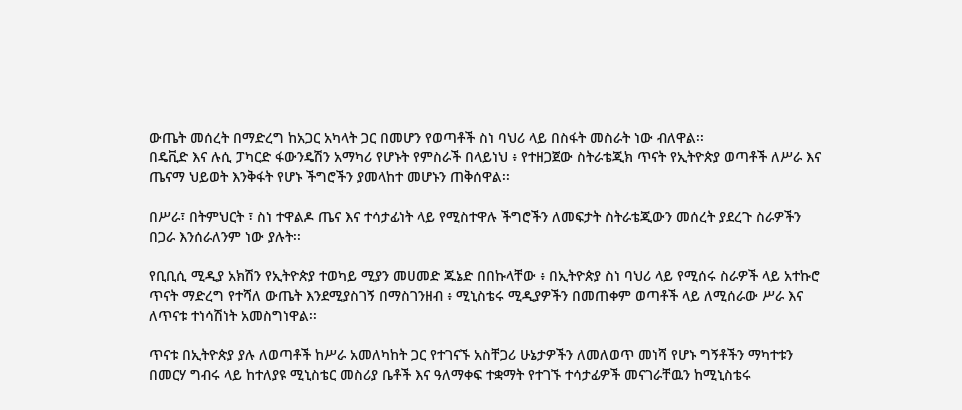ውጤት መሰረት በማድረግ ከአጋር አካላት ጋር በመሆን የወጣቶች ስነ ባህሪ ላይ በስፋት መስራት ነው ብለዋል፡፡
በዴቪድ እና ሉሲ ፓካርድ ፋውንዴሽን አማካሪ የሆኑት የምስራች በላይነህ ፥ የተዘጋጀው ስትራቴጂክ ጥናት የኢትዮጵያ ወጣቶች ለሥራ እና ጤናማ ህይወት እንቅፋት የሆኑ ችግሮችን ያመላከተ መሆኑን ጠቅሰዋል፡፡

በሥራ፣ በትምህርት ፣ ስነ ተዋልዶ ጤና እና ተሳታፊነት ላይ የሚስተዋሉ ችግሮችን ለመፍታት ስትራቴጂውን መሰረት ያደረጉ ስራዎችን በጋራ እንሰራለንም ነው ያሉት፡፡

የቢቢሲ ሚዲያ አክሽን የኢትዮጵያ ተወካይ ሚያን መሀመድ ጁኔድ በበኩላቸው ፥ በኢትዮጵያ ስነ ባህሪ ላይ የሚሰሩ ስራዎች ላይ አተኩሮ ጥናት ማድረግ የተሻለ ውጤት እንደሚያስገኝ በማስገንዘብ ፥ ሚኒስቴሩ ሚዲያዎችን በመጠቀም ወጣቶች ላይ ለሚሰራው ሥራ እና ለጥናቱ ተነሳሽነት አመስግነዋል፡፡

ጥናቱ በኢትዮጵያ ያሉ ለወጣቶች ከሥራ አመለካከት ጋር የተገናኙ አስቸጋሪ ሁኔታዎችን ለመለወጥ መነሻ የሆኑ ግኝቶችን ማካተቱን በመርሃ ግብሩ ላይ ከተለያዩ ሚኒስቴር መስሪያ ቤቶች እና ዓለማቀፍ ተቋማት የተገኙ ተሳታፊዎች መናገራቸዉን ከሚኒስቴሩ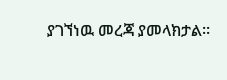ያገኘነዉ መረጃ ያመላክታል፡፡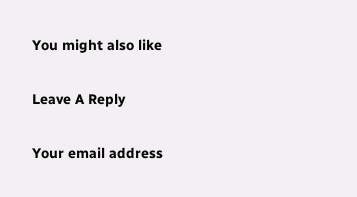You might also like

Leave A Reply

Your email address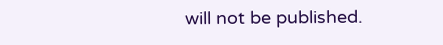will not be published.